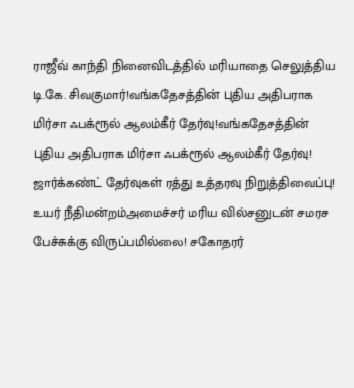ராஜீவ் காந்தி நினைவிடத்தில் மரியாதை செலுத்திய டி.கே. சிவகுமார்!வங்கதேசத்தின் புதிய அதிபராக மிர்சா ஃபக்ரூல் ஆலம்கீர் தேர்வு!வங்கதேசத்தின் புதிய அதிபராக மிர்சா ஃபக்ரூல் ஆலம்கீர் தேர்வு! ஜார்க்கண்ட் தேர்வுகள் ரத்து உத்தரவு நிறுத்திவைப்பு! உயர் நீதிமன்றம்அமைச்சர் மரிய வில்சனுடன் சமரச பேச்சுக்கு விருப்பமில்லை! சகோதரர்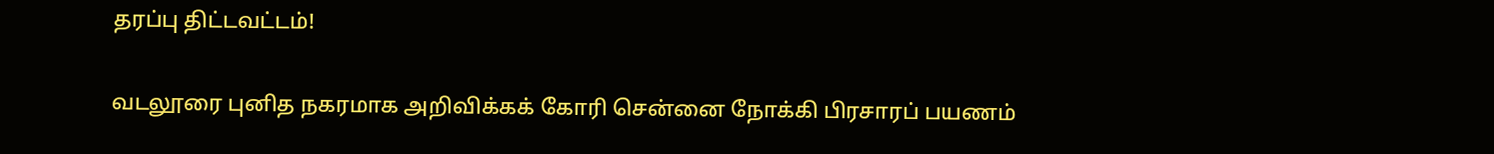தரப்பு திட்டவட்டம்!

வடலூரை புனித நகரமாக அறிவிக்கக் கோரி சென்னை நோக்கி பிரசாரப் பயணம்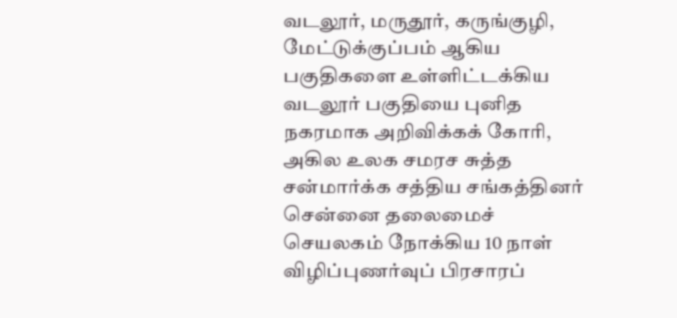வடலூர், மருதூர், கருங்குழி, மேட்டுக்குப்பம் ஆகிய பகுதிகளை உள்ளிட்டக்கிய வடலூர் பகுதியை புனித நகரமாக அறிவிக்கக் கோரி, அகில உலக சமரச சுத்த சன்மார்க்க சத்திய சங்கத்தினர் சென்னை தலைமைச் செயலகம் நோக்கிய 10 நாள் விழிப்புணர்வுப் பிரசாரப்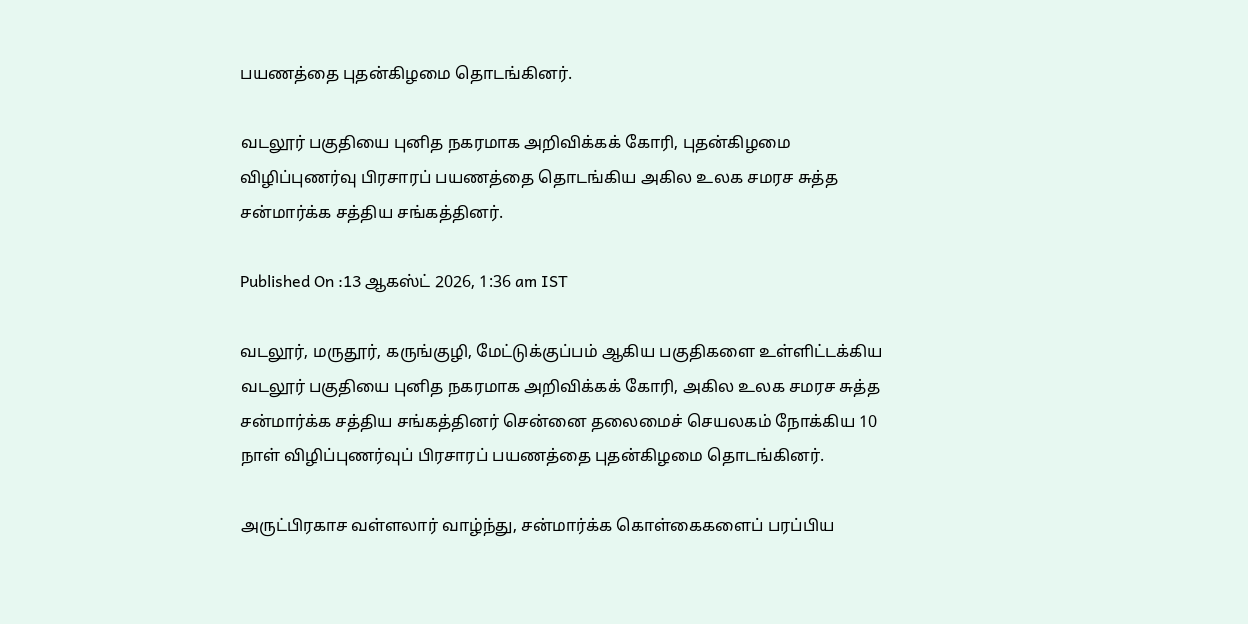பயணத்தை புதன்கிழமை தொடங்கினர்.

வடலூர் பகுதியை புனித நகரமாக அறிவிக்கக் கோரி, புதன்கிழமை விழிப்புணர்வு பிரசாரப் பயணத்தை தொடங்கிய அகில உலக சமரச சுத்த சன்மார்க்க சத்திய சங்கத்தினர்.

Published On :13 ஆகஸ்ட் 2026, 1:36 am IST

வடலூர், மருதூர், கருங்குழி, மேட்டுக்குப்பம் ஆகிய பகுதிகளை உள்ளிட்டக்கிய வடலூர் பகுதியை புனித நகரமாக அறிவிக்கக் கோரி, அகில உலக சமரச சுத்த சன்மார்க்க சத்திய சங்கத்தினர் சென்னை தலைமைச் செயலகம் நோக்கிய 10 நாள் விழிப்புணர்வுப் பிரசாரப் பயணத்தை புதன்கிழமை தொடங்கினர்.

அருட்பிரகாச வள்ளலார் வாழ்ந்து, சன்மார்க்க கொள்கைகளைப் பரப்பிய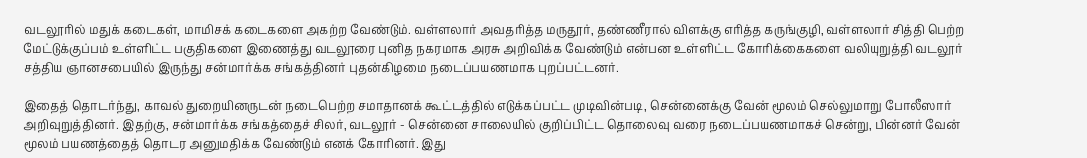வடலூரில் மதுக் கடைகள், மாமிசக் கடைகளை அகற்ற வேண்டும். வள்ளலார் அவதரித்த மருதூர், தண்ணீரால் விளக்கு எரித்த கருங்குழி, வள்ளலார் சித்தி பெற்ற மேட்டுக்குப்பம் உள்ளிட்ட பகுதிகளை இணைத்து வடலூரை புனித நகரமாக அரசு அறிவிக்க வேண்டும் என்பன உள்ளிட்ட கோரிக்கைகளை வலியுறுத்தி வடலூர் சத்திய ஞானசபையில் இருந்து சன்மார்க்க சங்கத்தினர் புதன்கிழமை நடைப்பயணமாக புறப்பட்டனர்.

இதைத் தொடர்ந்து, காவல் துறையினருடன் நடைபெற்ற சமாதானக் கூட்டத்தில் எடுக்கப்பட்ட முடிவின்படி, சென்னைக்கு வேன் மூலம் செல்லுமாறு போலீஸார் அறிவுறுத்தினர். இதற்கு, சன்மார்க்க சங்கத்தைச் சிலர், வடலூர் - சென்னை சாலையில் குறிப்பிட்ட தொலைவு வரை நடைப்பயணமாகச் சென்று, பின்னர் வேன் மூலம் பயணத்தைத் தொடர அனுமதிக்க வேண்டும் எனக் கோரினர். இது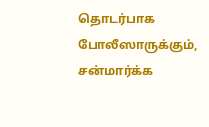தொடர்பாக போலீஸாருக்கும், சன்மார்க்க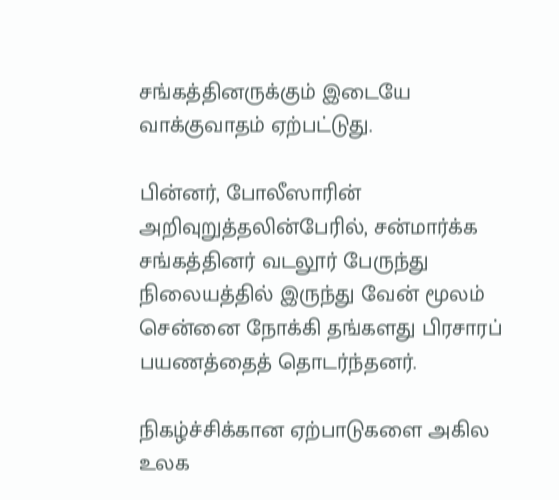சங்கத்தினருக்கும் இடையே வாக்குவாதம் ஏற்பட்டுது.

பின்னர், போலீஸாரின் அறிவுறுத்தலின்பேரில், சன்மார்க்க சங்கத்தினர் வடலூர் பேருந்து நிலையத்தில் இருந்து வேன் மூலம் சென்னை நோக்கி தங்களது பிரசாரப் பயணத்தைத் தொடர்ந்தனர்.

நிகழ்ச்சிக்கான ஏற்பாடுகளை அகில உலக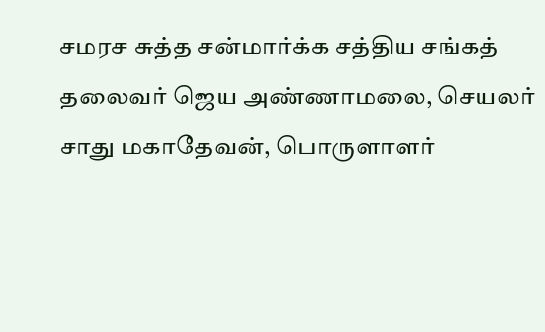சமரச சுத்த சன்மார்க்க சத்திய சங்கத் தலைவர் ஜெய அண்ணாமலை, செயலர் சாது மகாதேவன், பொருளாளர்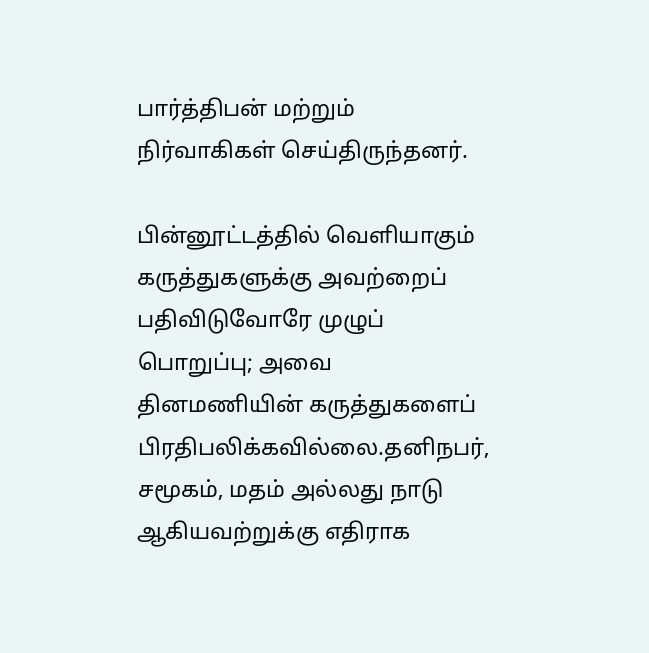பார்த்திபன் மற்றும் நிர்வாகிகள் செய்திருந்தனர்.

பின்னூட்டத்தில் வெளியாகும் கருத்துகளுக்கு அவற்றைப் பதிவிடுவோரே முழுப் பொறுப்பு; அவை தினமணியின் கருத்துகளைப் பிரதிபலிக்கவில்லை.தனிநபர், சமூகம், மதம் அல்லது நாடு ஆகியவற்றுக்கு எதிராக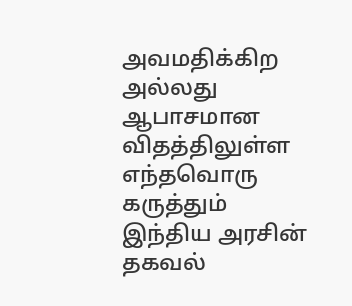அவமதிக்கிற அல்லது ஆபாசமான விதத்திலுள்ள எந்தவொரு கருத்தும் இந்திய அரசின் தகவல்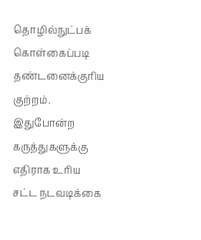தொழில்நுட்பக் கொள்கைப்படி தண்டனைக்குரிய குற்றம். இதுபோன்ற கருத்துகளுக்கு எதிராக உரிய சட்ட நடவடிக்கை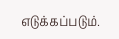எடுக்கப்படும்.